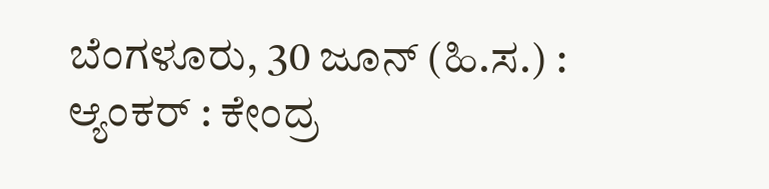ಬೆಂಗಳೂರು, 30 ಜೂನ್ (ಹಿ.ಸ.) :
ಆ್ಯಂಕರ್ : ಕೇಂದ್ರ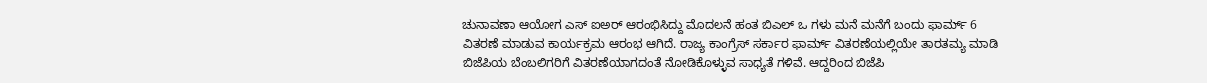ಚುನಾವಣಾ ಆಯೋಗ ಎಸ್ ಐಅರ್ ಆರಂಭಿಸಿದ್ದು ಮೊದಲನೆ ಹಂತ ಬಿಎಲ್ ಒ ಗಳು ಮನೆ ಮನೆಗೆ ಬಂದು ಫಾರ್ಮ್ 6 ವಿತರಣೆ ಮಾಡುವ ಕಾರ್ಯಕ್ರಮ ಆರಂಭ ಆಗಿದೆ. ರಾಜ್ಯ ಕಾಂಗ್ರೆಸ್ ಸರ್ಕಾರ ಫಾರ್ಮ್ ವಿತರಣೆಯಲ್ಲಿಯೇ ತಾರತಮ್ಯ ಮಾಡಿ ಬಿಜೆಪಿಯ ಬೆಂಬಲಿಗರಿಗೆ ವಿತರಣೆಯಾಗದಂತೆ ನೋಡಿಕೊಳ್ಳುವ ಸಾಧ್ಯತೆ ಗಳಿವೆ. ಆದ್ದರಿಂದ ಬಿಜೆಪಿ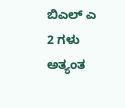ಬಿಎಲ್ ಎ 2 ಗಳು ಅತ್ಯಂತ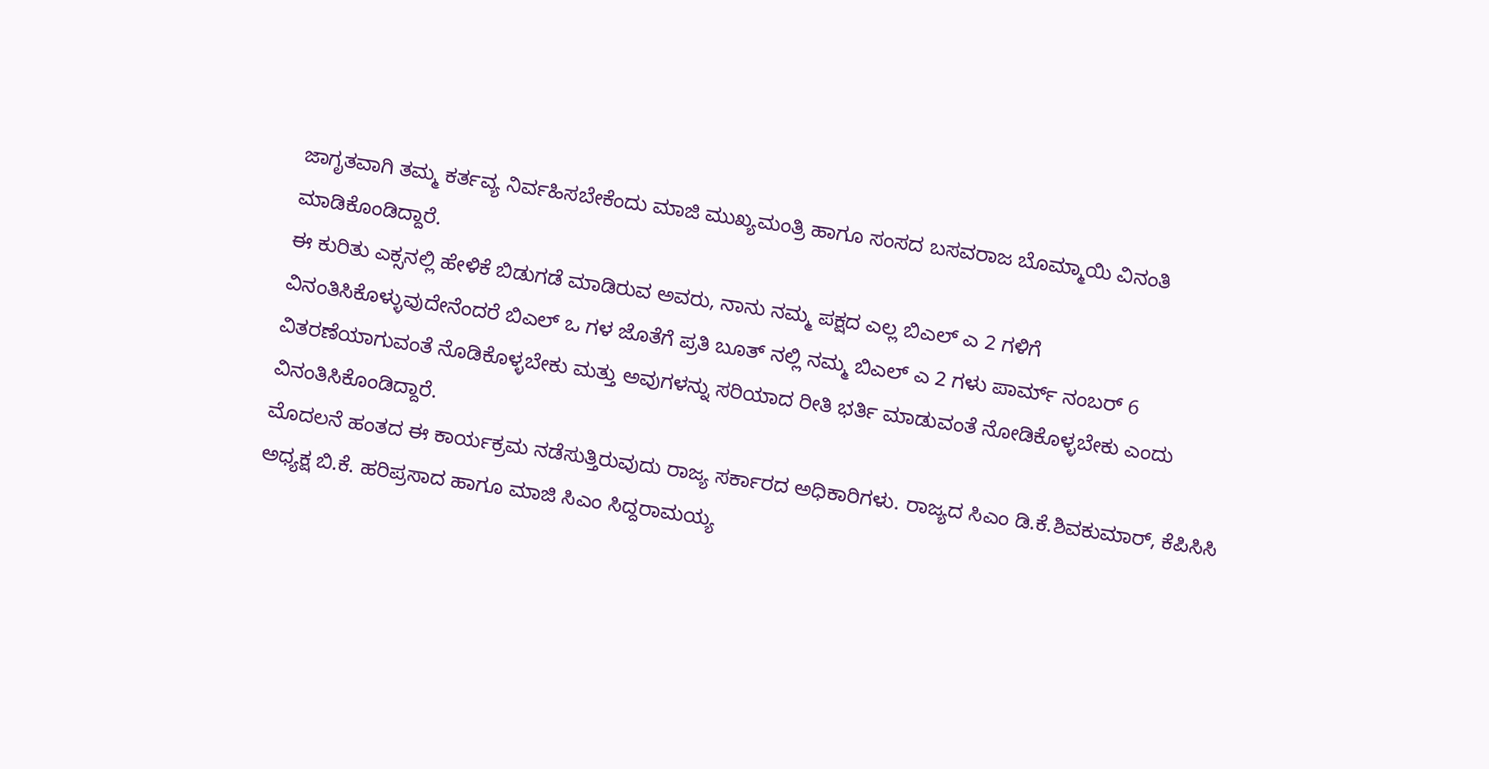ಜಾಗೃತವಾಗಿ ತಮ್ಮ ಕರ್ತವ್ಯ ನಿರ್ವಹಿಸಬೇಕೆಂದು ಮಾಜಿ ಮುಖ್ಯಮಂತ್ರಿ ಹಾಗೂ ಸಂಸದ ಬಸವರಾಜ ಬೊಮ್ಮಾಯಿ ವಿನಂತಿ ಮಾಡಿಕೊಂಡಿದ್ದಾರೆ.
ಈ ಕುರಿತು ಎಕ್ಸನಲ್ಲಿ ಹೇಳಿಕೆ ಬಿಡುಗಡೆ ಮಾಡಿರುವ ಅವರು, ನಾನು ನಮ್ಮ ಪಕ್ಷದ ಎಲ್ಲ ಬಿಎಲ್ ಎ 2 ಗಳಿಗೆ ವಿನಂತಿಸಿಕೊಳ್ಳುವುದೇನೆಂದರೆ ಬಿಎಲ್ ಒ ಗಳ ಜೊತೆಗೆ ಪ್ರತಿ ಬೂತ್ ನಲ್ಲಿ ನಮ್ಮ ಬಿಎಲ್ ಎ 2 ಗಳು ಪಾರ್ಮ್ ನಂಬರ್ 6 ವಿತರಣೆಯಾಗುವಂತೆ ನೊಡಿಕೊಳ್ಳಬೇಕು ಮತ್ತು ಅವುಗಳನ್ನು ಸರಿಯಾದ ರೀತಿ ಭರ್ತಿ ಮಾಡುವಂತೆ ನೋಡಿಕೊಳ್ಳಬೇಕು ಎಂದು ವಿನಂತಿಸಿಕೊಂಡಿದ್ದಾರೆ.
ಮೊದಲನೆ ಹಂತದ ಈ ಕಾರ್ಯಕ್ರಮ ನಡೆಸುತ್ತಿರುವುದು ರಾಜ್ಯ ಸರ್ಕಾರದ ಅಧಿಕಾರಿಗಳು. ರಾಜ್ಯದ ಸಿಎಂ ಡಿ.ಕೆ.ಶಿವಕುಮಾರ್, ಕೆಪಿಸಿಸಿ ಅಧ್ಯಕ್ಷ ಬಿ.ಕೆ. ಹರಿಪ್ರಸಾದ ಹಾಗೂ ಮಾಜಿ ಸಿಎಂ ಸಿದ್ದರಾಮಯ್ಯ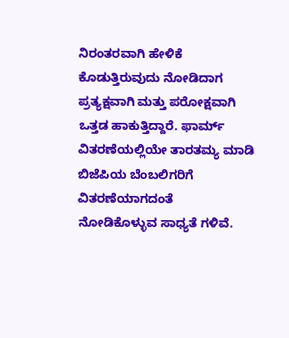ನಿರಂತರವಾಗಿ ಹೇಳಿಕೆ ಕೊಡುತ್ತಿರುವುದು ನೋಡಿದಾಗ ಪ್ರತ್ಯಕ್ಷವಾಗಿ ಮತ್ತು ಪರೋಕ್ಷವಾಗಿ ಒತ್ತಡ ಹಾಕುತ್ತಿದ್ದಾರೆ. ಫಾರ್ಮ್ ವಿತರಣೆಯಲ್ಲಿಯೇ ತಾರತಮ್ಯ ಮಾಡಿ ಬಿಜೆಪಿಯ ಬೆಂಬಲಿಗರಿಗೆ ವಿತರಣೆಯಾಗದಂತೆ ನೋಡಿಕೊಳ್ಳುವ ಸಾಧ್ಯತೆ ಗಳಿವೆ.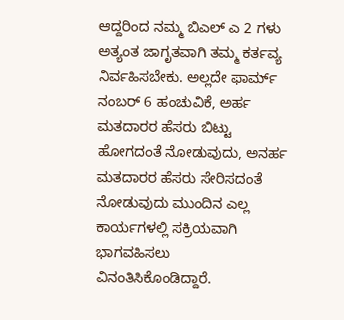ಆದ್ದರಿಂದ ನಮ್ಮ ಬಿಎಲ್ ಎ 2 ಗಳು ಅತ್ಯಂತ ಜಾಗೃತವಾಗಿ ತಮ್ಮ ಕರ್ತವ್ಯ ನಿರ್ವಹಿಸಬೇಕು. ಅಲ್ಲದೇ ಫಾರ್ಮ್ ನಂಬರ್ 6 ಹಂಚುವಿಕೆ, ಅರ್ಹ ಮತದಾರರ ಹೆಸರು ಬಿಟ್ಟು ಹೋಗದಂತೆ ನೋಡುವುದು, ಅನರ್ಹ ಮತದಾರರ ಹೆಸರು ಸೇರಿಸದಂತೆ ನೋಡುವುದು ಮುಂದಿನ ಎಲ್ಲ ಕಾರ್ಯಗಳಲ್ಲಿ ಸಕ್ರಿಯವಾಗಿ ಭಾಗವಹಿಸಲು ವಿನಂತಿಸಿಕೊಂಡಿದ್ದಾರೆ.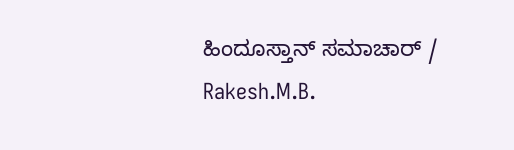ಹಿಂದೂಸ್ತಾನ್ ಸಮಾಚಾರ್ / Rakesh.M.B.